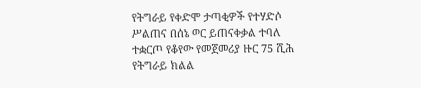የትግራይ የቀድሞ ታጣቂዎች የተሃድሶ ሥልጠና በሰኔ ወር ይጠናቀቃል ተባለ
ተቋርጦ የቆየው የመጀመሪያ ዙር 75 ሺሕ የትግራይ ክልል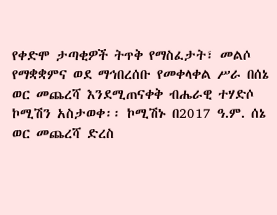የቀድሞ ታጣቂዎች ትጥቅ የማስፈታት፣ መልሶ የማቋቋምና ወደ ማኅበረሰቡ የመቀላቀል ሥራ በሰኔ ወር መጨረሻ እንደሚጠናቀቅ ብሔራዊ ተሃድሶ ኮሚሽን አስታወቀ፡፡ ኮሚሽኑ በ2017 ዓ.ም. ሰኔ ወር መጨረሻ ድረስ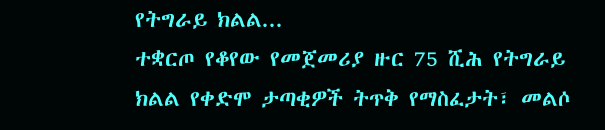የትግራይ ክልል...
ተቋርጦ የቆየው የመጀመሪያ ዙር 75 ሺሕ የትግራይ ክልል የቀድሞ ታጣቂዎች ትጥቅ የማስፈታት፣ መልሶ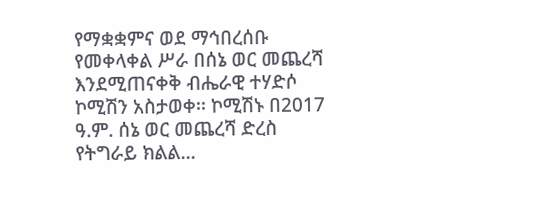የማቋቋምና ወደ ማኅበረሰቡ የመቀላቀል ሥራ በሰኔ ወር መጨረሻ እንደሚጠናቀቅ ብሔራዊ ተሃድሶ ኮሚሽን አስታወቀ፡፡ ኮሚሽኑ በ2017 ዓ.ም. ሰኔ ወር መጨረሻ ድረስ የትግራይ ክልል...